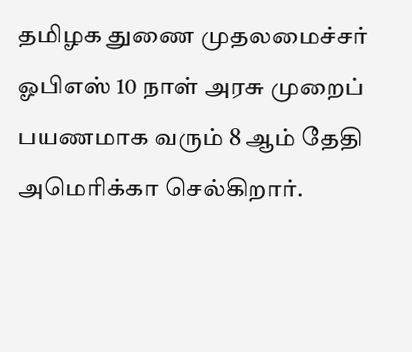தமிழக துணை முதலமைச்சர் ஓபிஎஸ் 10 நாள் அரசு முறைப் பயணமாக வரும் 8 ஆம் தேதி அமெரிக்கா செல்கிறார்.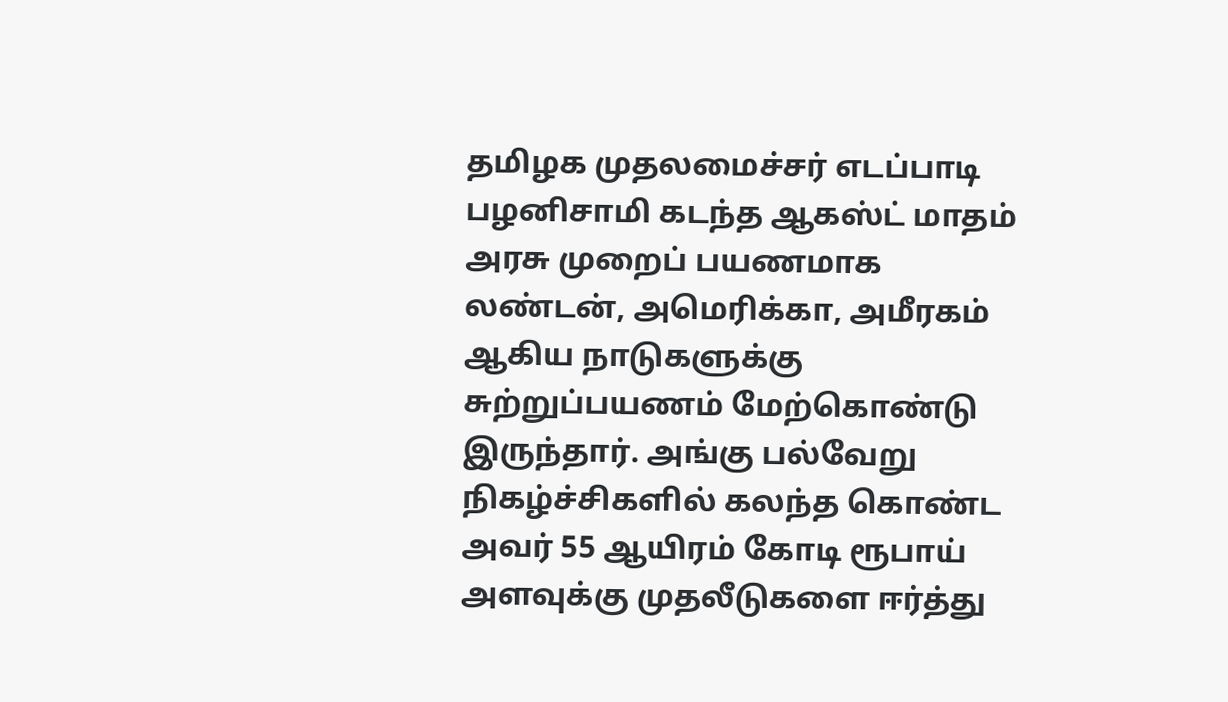தமிழக முதலமைச்சர் எடப்பாடி பழனிசாமி கடந்த ஆகஸ்ட் மாதம் அரசு முறைப் பயணமாக லண்டன், அமெரிக்கா, அமீரகம் ஆகிய நாடுகளுக்கு சுற்றுப்பயணம் மேற்கொண்டு இருந்தார். அங்கு பல்வேறு நிகழ்ச்சிகளில் கலந்த கொண்ட அவர் 55 ஆயிரம் கோடி ரூபாய் அளவுக்கு முதலீடுகளை ஈர்த்து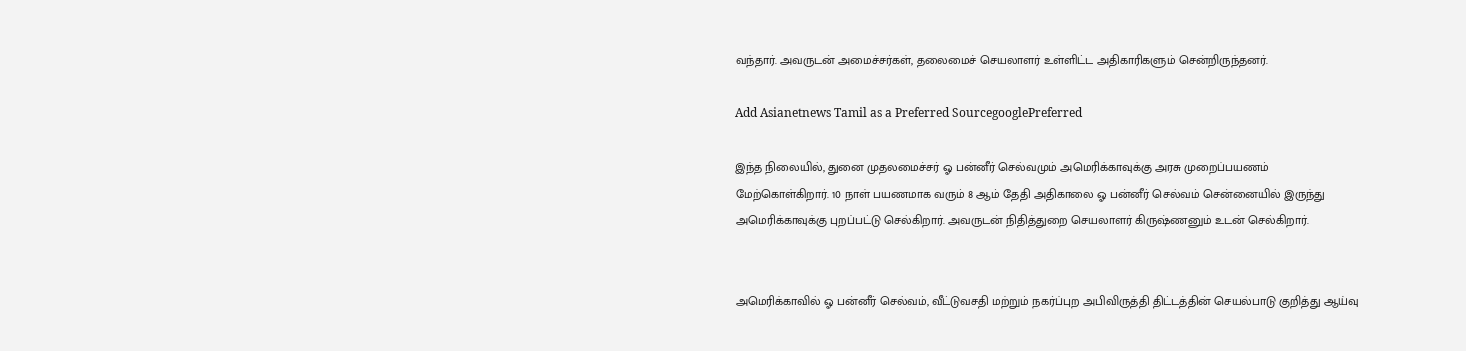வந்தார். அவருடன் அமைச்சர்கள், தலைமைச் செயலாளர் உள்ளிட்ட அதிகாரிகளும் சென்றிருந்தனர்.

Add Asianetnews Tamil as a Preferred SourcegooglePreferred

இந்த நிலையில், துனை முதலமைச்சர் ஓ பன்னீர் செல்வமும் அமெரிக்காவுக்கு அரசு முறைப்பயணம் மேற்கொள்கிறார். 10 நாள் பயணமாக வரும் 8 ஆம் தேதி அதிகாலை ஓ பன்னீர் செல்வம் சென்னையில் இருந்து அமெரிக்காவுக்கு புறப்பட்டு செல்கிறார். அவருடன் நிதித்துறை செயலாளர் கிருஷ்ணனும் உடன் செல்கிறார்.


அமெரிக்காவில் ஓ பன்னீர் செல்வம், வீட்டுவசதி மற்றும் நகர்ப்புற அபிவிருத்தி திட்டத்தின் செயல்பாடு குறித்து ஆய்வு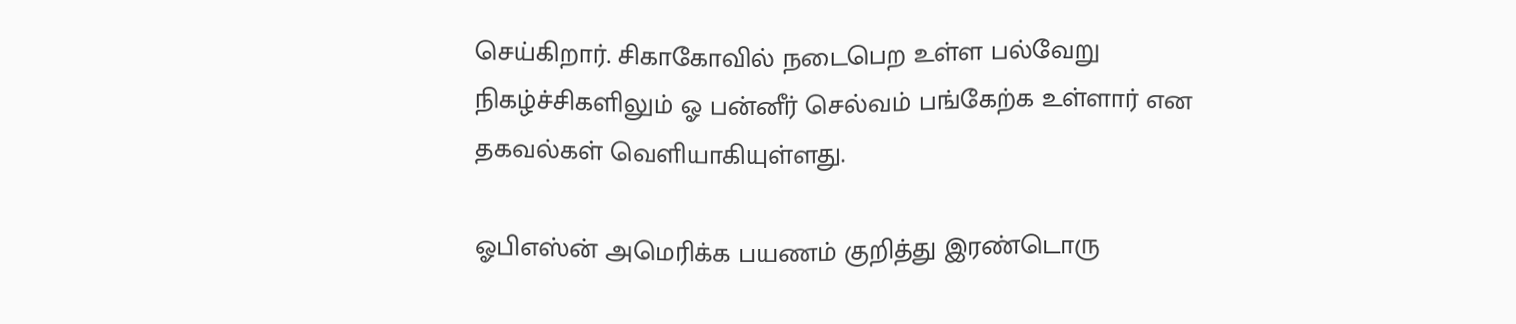செய்கிறார். சிகாகோவில் நடைபெற உள்ள பல்வேறு நிகழ்ச்சிகளிலும் ஓ பன்னீர் செல்வம் பங்கேற்க உள்ளார் என தகவல்கள் வெளியாகியுள்ளது.

ஓபிஎஸ்ன் அமெரிக்க பயணம் குறித்து இரண்டொரு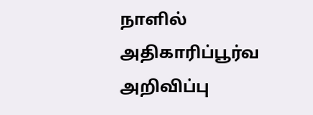நாளில் அதிகாரிப்பூர்வ அறிவிப்பு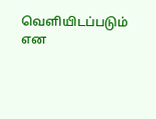வெளியிடப்படும் என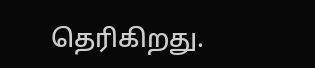தெரிகிறது.